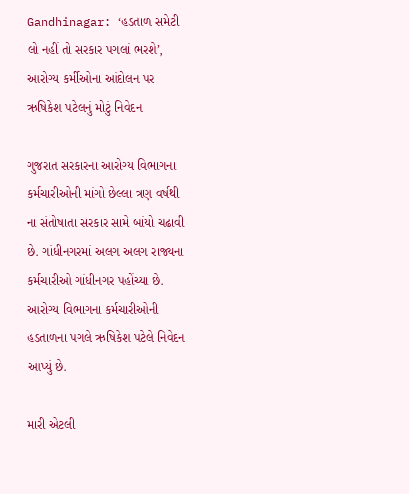Gandhinagar: ‘હડતાળ સમેટી લો નહીં તો સરકાર પગલાં ભરશે’, આરોગ્ય કર્મીઓના આંદોલન પર ઋષિકેશ પટેલનું મોટું નિવેદન

ગુજરાત સરકારના આરોગ્ય વિભાગના કર્મચારીઓની માંગો છેલ્લા ત્રણ વર્ષથી ના સંતોષાતા સરકાર સામે બાંયો ચઢાવી છે. ગાંધીનગરમાં અલગ અલગ રાજ્યના કર્મચારીઓ ગાંધીનગર પહોંચ્યા છે. આરોગ્ય વિભાગના કર્મચારીઓની હડતાળના પગલે ઋષિકેશ પટેલે નિવેદન આપ્યું છે.

મારી એટલી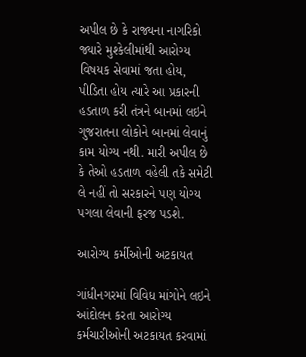અપીલ છે કે રાજ્યના નાગરિકો જ્યારે મુશ્કેલીમાંથી આરોગ્ય વિષયક સેવામાં જતા હોય, પીડિતા હોય ત્યારે આ પ્રકારની હડતાળ કરી તંત્રને બાનમાં લઇને ગુજરાતના લોકોને બાનમાં લેવાનું કામ યોગ્ય નથી. મારી અપીલ છે કે તેઓ હડતાળ વહેલી તકે સમેટી લે નહીં તો સરકારને પણ યોગ્ય પગલા લેવાની ફરજ પડશે.

આરોગ્ય કર્મીઓની અટકાયત

ગાંધીનગરમાં વિવિધ માંગોને લઇને આંદોલન કરતા આરોગ્ય કર્મચારીઓની અટકાયત કરવામાં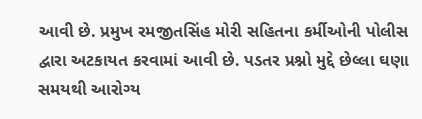આવી છે. પ્રમુખ રમજીતસિંહ મોરી સહિતના કર્મીઓની પોલીસ દ્વારા અટકાયત કરવામાં આવી છે. પડતર પ્રશ્નો મુદ્દે છેલ્લા ઘણા સમયથી આરોગ્ય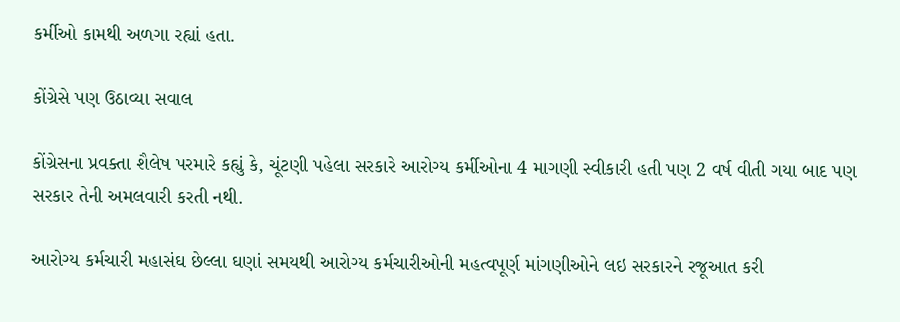કર્મીઓ કામથી અળગા રહ્યાં હતા.

કોંગ્રેસે પણ ઉઠાવ્યા સવાલ

કોંગ્રેસના પ્રવક્તા શૈલેષ પરમારે કહ્યું કે, ચૂંટણી પહેલા સરકારે આરોગ્ય કર્મીઓના 4 માગણી સ્વીકારી હતી પણ 2 વર્ષ વીતી ગયા બાદ પણ સરકાર તેની અમલવારી કરતી નથી.

આરોગ્ય કર્મચારી મહાસંઘ છેલ્લા ઘણાં સમયથી આરોગ્ય કર્મચારીઓની મહત્વપૂર્ણ માંગણીઓને લઇ સરકારને રજૂઆત કરી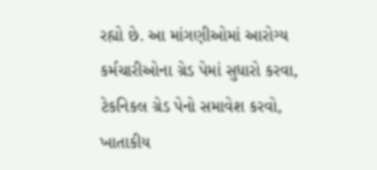રહ્યો છે. આ માંગણીઓમાં આરોગ્ય કર્મચારીઓના ગ્રેડ પેમાં સુધારો કરવા, ટેકનિકલ ગ્રેડ પેનો સમાવેશ કરવો, ખાતાકીય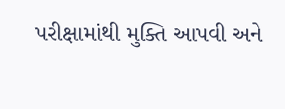પરીક્ષામાંથી મુક્તિ આપવી અને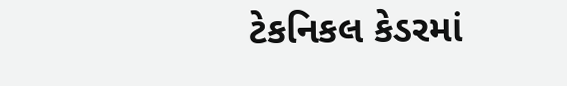ટેકનિકલ કેડરમાં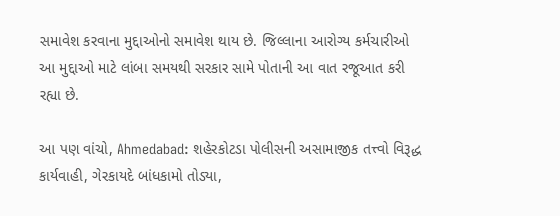સમાવેશ કરવાના મુદ્દાઓનો સમાવેશ થાય છે. જિલ્લાના આરોગ્ય કર્મચારીઓ આ મુદ્દાઓ માટે લાંબા સમયથી સરકાર સામે પોતાની આ વાત રજૂઆત કરી રહ્યા છે.

આ પણ વાંચો, Ahmedabad: શહેરકોટડા પોલીસની અસામાજીક તત્ત્વો વિરૂદ્ધ કાર્યવાહી, ગેરકાયદે બાંધકામો તોડ્યા,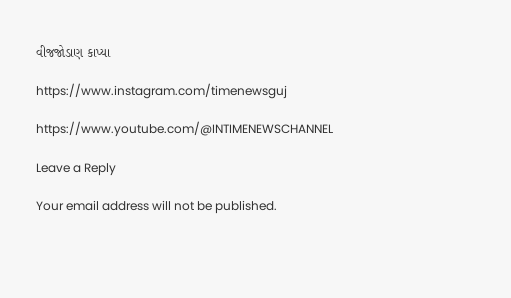વીજજોડાણ કાપ્યા

https://www.instagram.com/timenewsguj

https://www.youtube.com/@INTIMENEWSCHANNEL

Leave a Reply

Your email address will not be published.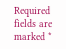Required fields are marked *